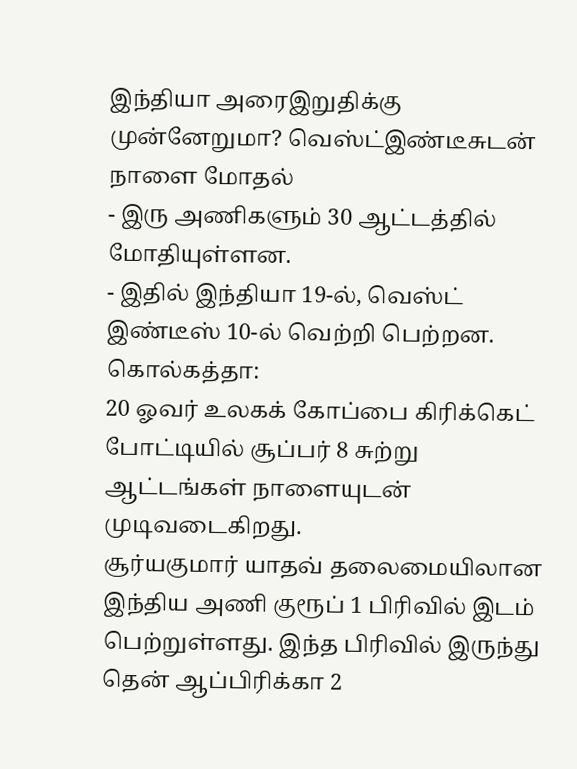இந்தியா அரைஇறுதிக்கு முன்னேறுமா? வெஸ்ட்இண்டீசுடன் நாளை மோதல்
- இரு அணிகளும் 30 ஆட்டத்தில் மோதியுள்ளன.
- இதில் இந்தியா 19-ல், வெஸ்ட் இண்டீஸ் 10-ல் வெற்றி பெற்றன.
கொல்கத்தா:
20 ஓவர் உலகக் கோப்பை கிரிக்கெட் போட்டியில் சூப்பர் 8 சுற்று ஆட்டங்கள் நாளையுடன் முடிவடைகிறது.
சூர்யகுமார் யாதவ் தலைமையிலான இந்திய அணி குரூப் 1 பிரிவில் இடம் பெற்றுள்ளது. இந்த பிரிவில் இருந்து தென் ஆப்பிரிக்கா 2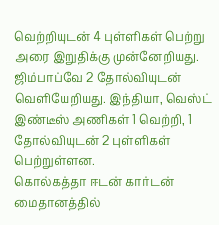வெற்றியுடன் 4 புள்ளிகள் பெற்று அரை இறுதிக்கு முன்னேறியது. ஜிம்பாப்வே 2 தோல்வியுடன் வெளியேறியது. இந்தியா, வெஸ்ட் இண்டீஸ் அணிகள் 1 வெற்றி, 1 தோல்வியுடன் 2 புள்ளிகள் பெற்றுள்ளன.
கொல்கத்தா ஈடன் கார்டன் மைதானத்தில்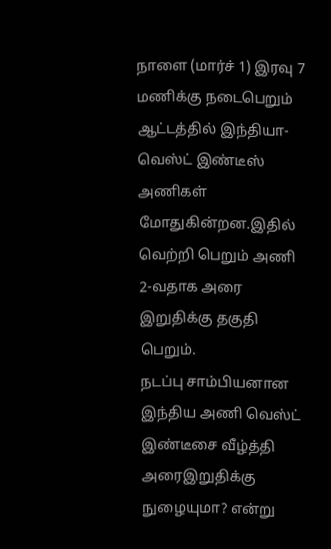நாளை (மார்ச் 1) இரவு 7 மணிக்கு நடைபெறும் ஆட்டத்தில் இந்தியா-வெஸ்ட் இண்டீஸ் அணிகள் மோதுகின்றன.இதில் வெற்றி பெறும் அணி 2-வதாக அரை இறுதிக்கு தகுதி பெறும்.
நடப்பு சாம்பியனான இந்திய அணி வெஸ்ட் இண்டீசை வீழ்த்தி அரைஇறுதிக்கு நுழையுமா? என்று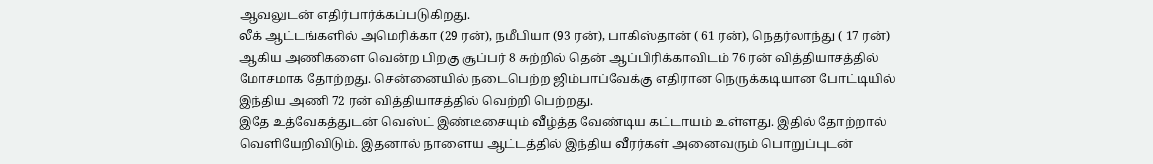ஆவலுடன் எதிர்பார்க்கப்படுகிறது.
லீக் ஆட்டங்களில் அமெரிக்கா (29 ரன்), நமீபியா (93 ரன்), பாகிஸ்தான் ( 61 ரன்), நெதர்லாந்து ( 17 ரன்) ஆகிய அணிகளை வென்ற பிறகு சூப்பர் 8 சுற்றில் தென் ஆப்பிரிக்காவிடம் 76 ரன் வித்தியாசத்தில் மோசமாக தோற்றது. சென்னையில் நடைபெற்ற ஜிம்பாப்வேக்கு எதிரான நெருக்கடியான போட்டியில் இந்திய அணி 72 ரன் வித்தியாசத்தில் வெற்றி பெற்றது.
இதே உத்வேகத்துடன் வெஸ்ட் இண்டீசையும் வீழ்த்த வேண்டிய கட்டாயம் உள்ளது. இதில் தோற்றால் வெளியேறிவிடும். இதனால் நாளைய ஆட்டத்தில் இந்திய வீரர்கள் அனைவரும் பொறுப்புடன்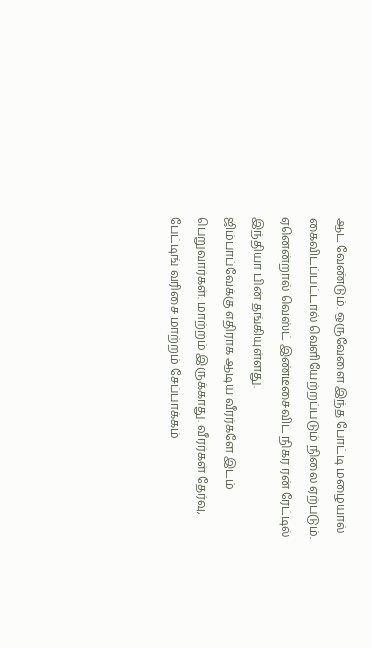ஆட வேண்டும். ஒருவேளை இந்த போட்டி மழையால் கைவிடப்பட்டால் வெளியேற்றப்படும் நிலை ஏற்படும். ஏனென்றால் வெஸ்ட் இண்டீசைவிட நிகர ரன் ரேட்டில் இந்தியா பின் தங்கியுள்ளது.
ஜிம்பாப்வேக்கு எதிராக ஆடிய வீரர்களே இடம் பெறுவார்கள். மாற்றம் இருக்காது. வீரர்கள் தேர்வு, பேட்டிங் வரிசை மாற்றம் சேப்பாக்கம்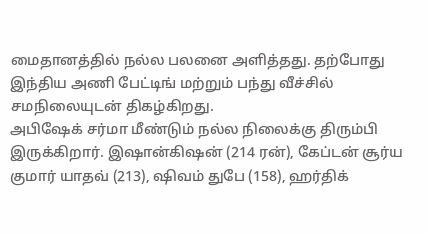மைதானத்தில் நல்ல பலனை அளித்தது. தற்போது இந்திய அணி பேட்டிங் மற்றும் பந்து வீச்சில் சமநிலையுடன் திகழ்கிறது.
அபிஷேக் சர்மா மீண்டும் நல்ல நிலைக்கு திரும்பி இருக்கிறார். இஷான்கிஷன் (214 ரன்), கேப்டன் சூர்ய குமார் யாதவ் (213), ஷிவம் துபே (158), ஹர்திக்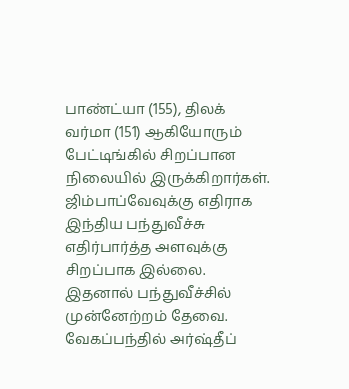பாண்ட்யா (155), திலக் வர்மா (151) ஆகியோரும் பேட்டிங்கில் சிறப்பான நிலையில் இருக்கிறார்கள்.
ஜிம்பாப்வேவுக்கு எதிராக இந்திய பந்துவீச்சு எதிர்பார்த்த அளவுக்கு சிறப்பாக இல்லை. இதனால் பந்துவீச்சில் முன்னேற்றம் தேவை. வேகப்பந்தில் அர்ஷ்தீப்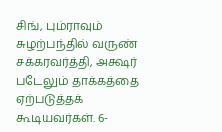சிங், பும்ராவும் சுழற்பந்தில் வருண் சக்கரவர்த்தி, அக்ஷர் படேலும் தாக்கத்தை ஏற்படுத்தக் கூடியவர்கள். 6-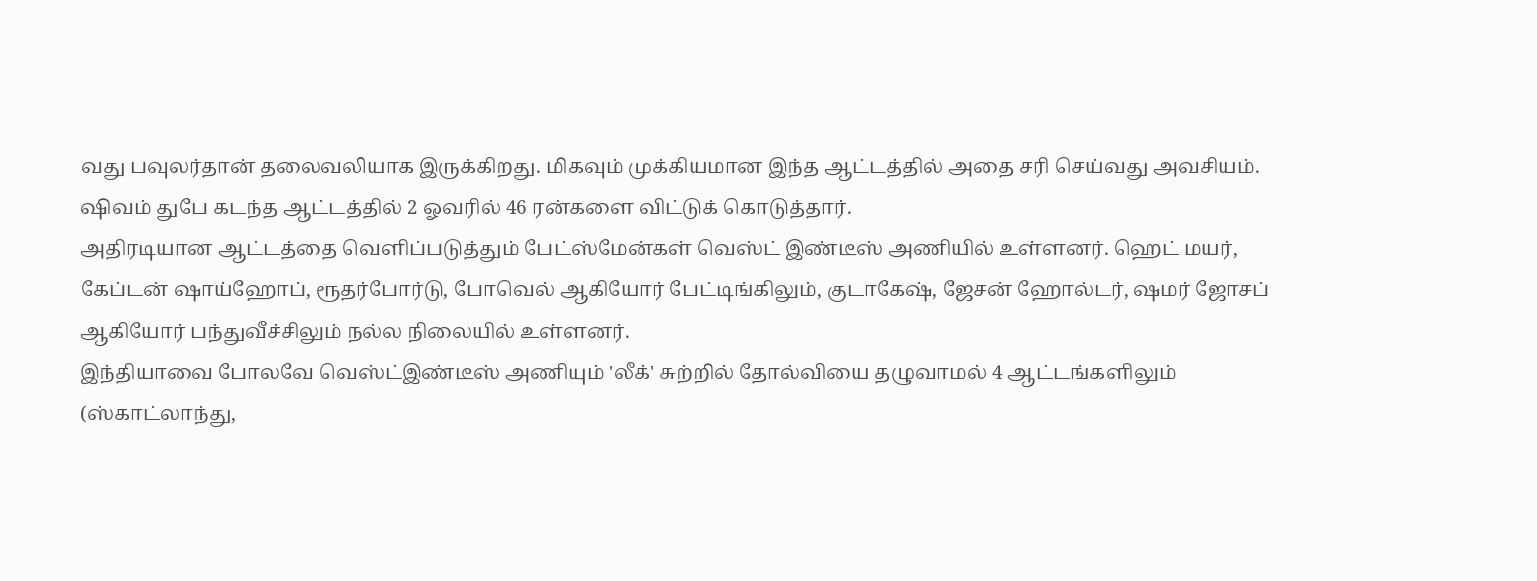வது பவுலர்தான் தலைவலியாக இருக்கிறது. மிகவும் முக்கியமான இந்த ஆட்டத்தில் அதை சரி செய்வது அவசியம். ஷிவம் துபே கடந்த ஆட்டத்தில் 2 ஓவரில் 46 ரன்களை விட்டுக் கொடுத்தார்.
அதிரடியான ஆட்டத்தை வெளிப்படுத்தும் பேட்ஸ்மேன்கள் வெஸ்ட் இண்டீஸ் அணியில் உள்ளனர். ஹெட் மயர், கேப்டன் ஷாய்ஹோப், ரூதர்போர்டு, போவெல் ஆகியோர் பேட்டிங்கிலும், குடாகேஷ், ஜேசன் ஹோல்டர், ஷமர் ஜோசப் ஆகியோர் பந்துவீச்சிலும் நல்ல நிலையில் உள்ளனர்.
இந்தியாவை போலவே வெஸ்ட்இண்டீஸ் அணியும் 'லீக்' சுற்றில் தோல்வியை தழுவாமல் 4 ஆட்டங்களிலும் (ஸ்காட்லாந்து,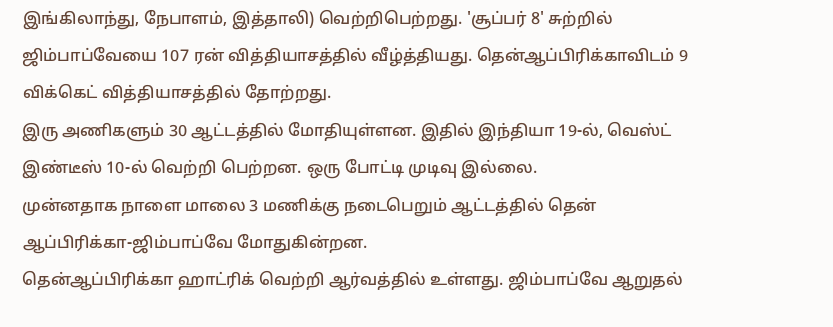இங்கிலாந்து, நேபாளம், இத்தாலி) வெற்றிபெற்றது. 'சூப்பர் 8' சுற்றில் ஜிம்பாப்வேயை 107 ரன் வித்தியாசத்தில் வீழ்த்தியது. தென்ஆப்பிரிக்காவிடம் 9 விக்கெட் வித்தியாசத்தில் தோற்றது.
இரு அணிகளும் 30 ஆட்டத்தில் மோதியுள்ளன. இதில் இந்தியா 19-ல், வெஸ்ட் இண்டீஸ் 10-ல் வெற்றி பெற்றன. ஒரு போட்டி முடிவு இல்லை.
முன்னதாக நாளை மாலை 3 மணிக்கு நடைபெறும் ஆட்டத்தில் தென் ஆப்பிரிக்கா-ஜிம்பாப்வே மோதுகின்றன.
தென்ஆப்பிரிக்கா ஹாட்ரிக் வெற்றி ஆர்வத்தில் உள்ளது. ஜிம்பாப்வே ஆறுதல்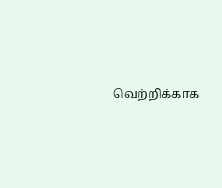வெற்றிக்காக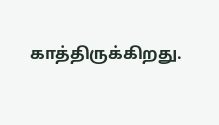காத்திருக்கிறது.